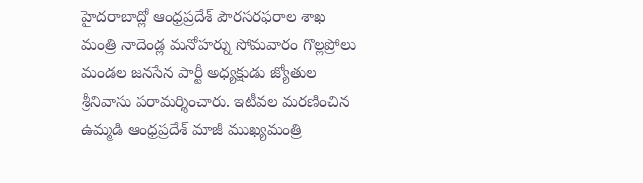హైదరాబాద్లో ఆంధ్రప్రదేశ్ పౌరసరఫరాల శాఖ మంత్రి నాదెండ్ల మనోహర్ను సోమవారం గొల్లప్రోలు మండల జనసేన పార్టీ అధ్యక్షుడు జ్యోతుల శ్రీనివాసు పరామర్శించారు. ఇటీవల మరణించిన ఉమ్మడి ఆంధ్రప్రదేశ్ మాజీ ముఖ్యమంత్రి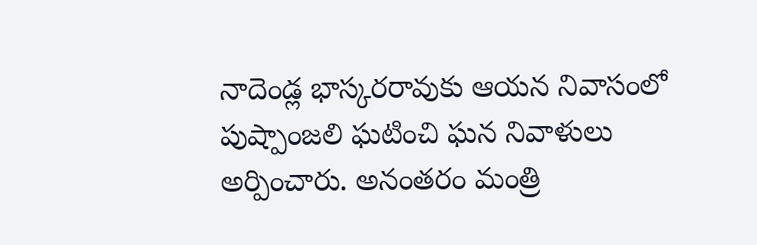నాదెండ్ల భాస్కరరావుకు ఆయన నివాసంలో పుష్పాంజలి ఘటించి ఘన నివాళులు అర్పించారు. అనంతరం మంత్రి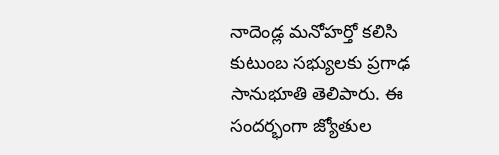నాదెండ్ల మనోహర్తో కలిసి కుటుంబ సభ్యులకు ప్రగాఢ సానుభూతి తెలిపారు. ఈ సందర్భంగా జ్యోతుల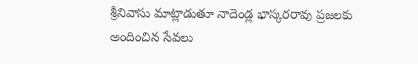శ్రీనివాసు మాట్లాడుతూ నాదెండ్ల భాస్కరరావు ప్రజలకు అందించిన సేవలు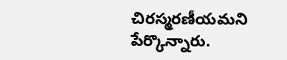చిరస్మరణీయమని పేర్కొన్నారు.